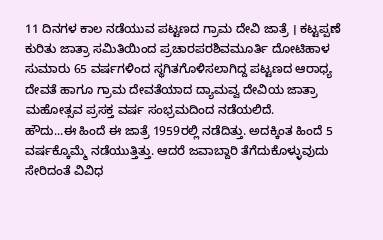11 ದಿನಗಳ ಕಾಲ ನಡೆಯುವ ಪಟ್ಟಣದ ಗ್ರಾಮ ದೇವಿ ಜಾತ್ರೆ । ಕಟ್ಟಪ್ಪಣೆ ಕುರಿತು ಜಾತ್ರಾ ಸಮಿತಿಯಿಂದ ಪ್ರಚಾರಪರಶಿವಮೂರ್ತಿ ದೋಟಿಹಾಳ
ಸುಮಾರು 65 ವರ್ಷಗಳಿಂದ ಸ್ಥಗಿತಗೊಳಿಸಲಾಗಿದ್ದ ಪಟ್ಟಣದ ಆರಾಧ್ಯ ದೇವತೆ ಹಾಗೂ ಗ್ರಾಮ ದೇವತೆಯಾದ ದ್ಯಾಮವ್ವ ದೇವಿಯ ಜಾತ್ರಾ ಮಹೋತ್ಸವ ಪ್ರಸಕ್ತ ವರ್ಷ ಸಂಭ್ರಮದಿಂದ ನಡೆಯಲಿದೆ.
ಹೌದು...ಈ ಹಿಂದೆ ಈ ಜಾತ್ರೆ 1959ರಲ್ಲಿ ನಡೆದಿತ್ತು. ಅದಕ್ಕಿಂತ ಹಿಂದೆ 5 ವರ್ಷಕ್ಕೊಮ್ಮೆ ನಡೆಯುತ್ತಿತ್ತು. ಆದರೆ ಜವಾಬ್ದಾರಿ ತೆಗೆದುಕೊಳ್ಳುವುದು ಸೇರಿದಂತೆ ವಿವಿಧ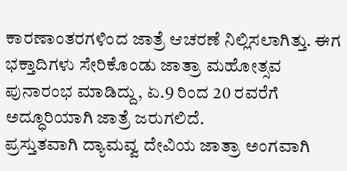ಕಾರಣಾಂತರಗಳಿಂದ ಜಾತ್ರೆ ಆಚರಣೆ ನಿಲ್ಲಿಸಲಾಗಿತ್ತು. ಈಗ ಭಕ್ತಾದಿಗಳು ಸೇರಿಕೊಂಡು ಜಾತ್ರಾ ಮಹೋತ್ಸವ ಪುನಾರಂಭ ಮಾಡಿದ್ದು, ಏ.9 ರಿಂದ 20 ರವರೆಗೆ ಅದ್ಧೂರಿಯಾಗಿ ಜಾತ್ರೆ ಜರುಗಲಿದೆ.
ಪ್ರಸ್ತುತವಾಗಿ ದ್ಯಾಮವ್ವ ದೇವಿಯ ಜಾತ್ರಾ ಅಂಗವಾಗಿ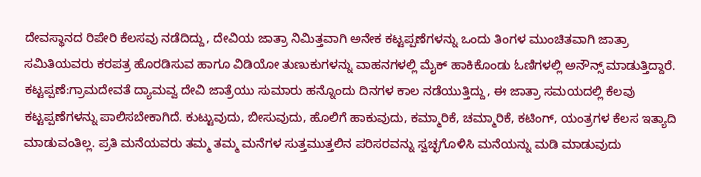ದೇವಸ್ಥಾನದ ರಿಪೇರಿ ಕೆಲಸವು ನಡೆದಿದ್ದು, ದೇವಿಯ ಜಾತ್ರಾ ನಿಮಿತ್ತವಾಗಿ ಅನೇಕ ಕಟ್ಟಪ್ಪಣೆಗಳನ್ನು ಒಂದು ತಿಂಗಳ ಮುಂಚಿತವಾಗಿ ಜಾತ್ರಾ ಸಮಿತಿಯವರು ಕರಪತ್ರ ಹೊರಡಿಸುವ ಹಾಗೂ ವಿಡಿಯೋ ತುಣುಕುಗಳನ್ನು ವಾಹನಗಳಲ್ಲಿ ಮೈಕ್ ಹಾಕಿಕೊಂಡು ಓಣಿಗಳಲ್ಲಿ ಅನೌನ್ಸ್ ಮಾಡುತ್ತಿದ್ದಾರೆ.
ಕಟ್ಟಪ್ಪಣೆ:ಗ್ರಾಮದೇವತೆ ದ್ಯಾಮವ್ವ ದೇವಿ ಜಾತ್ರೆಯು ಸುಮಾರು ಹನ್ನೊಂದು ದಿನಗಳ ಕಾಲ ನಡೆಯುತ್ತಿದ್ದು, ಈ ಜಾತ್ರಾ ಸಮಯದಲ್ಲಿ ಕೆಲವು ಕಟ್ಟಪ್ಪಣೆಗಳನ್ನು ಪಾಲಿಸಬೇಕಾಗಿದೆ. ಕುಟ್ಟುವುದು, ಬೀಸುವುದು, ಹೊಲಿಗೆ ಹಾಕುವುದು, ಕಮ್ಮಾರಿಕೆ, ಚಮ್ಮಾರಿಕೆ, ಕಟಿಂಗ್, ಯಂತ್ರಗಳ ಕೆಲಸ ಇತ್ಯಾದಿ ಮಾಡುವಂತಿಲ್ಲ. ಪ್ರತಿ ಮನೆಯವರು ತಮ್ಮ ತಮ್ಮ ಮನೆಗಳ ಸುತ್ತಮುತ್ತಲಿನ ಪರಿಸರವನ್ನು ಸ್ವಚ್ಛಗೊಳಿಸಿ ಮನೆಯನ್ನು ಮಡಿ ಮಾಡುವುದು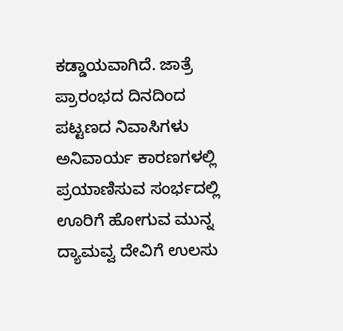ಕಡ್ಡಾಯವಾಗಿದೆ. ಜಾತ್ರೆ ಪ್ರಾರಂಭದ ದಿನದಿಂದ ಪಟ್ಟಣದ ನಿವಾಸಿಗಳು ಅನಿವಾರ್ಯ ಕಾರಣಗಳಲ್ಲಿ ಪ್ರಯಾಣಿಸುವ ಸಂರ್ಭದಲ್ಲಿ ಊರಿಗೆ ಹೋಗುವ ಮುನ್ನ ದ್ಯಾಮವ್ವ ದೇವಿಗೆ ಉಲಸು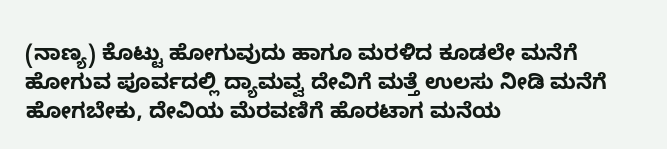(ನಾಣ್ಯ) ಕೊಟ್ಟು ಹೋಗುವುದು ಹಾಗೂ ಮರಳಿದ ಕೂಡಲೇ ಮನೆಗೆ ಹೋಗುವ ಪೂರ್ವದಲ್ಲಿ ದ್ಯಾಮವ್ವ ದೇವಿಗೆ ಮತ್ತೆ ಉಲಸು ನೀಡಿ ಮನೆಗೆ ಹೋಗಬೇಕು, ದೇವಿಯ ಮೆರವಣಿಗೆ ಹೊರಟಾಗ ಮನೆಯ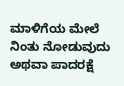ಮಾಳಿಗೆಯ ಮೇಲೆ ನಿಂತು ನೋಡುವುದು ಅಥವಾ ಪಾದರಕ್ಷೆ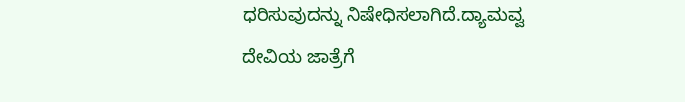ಧರಿಸುವುದನ್ನು ನಿಷೇಧಿಸಲಾಗಿದೆ.ದ್ಯಾಮವ್ವ ದೇವಿಯ ಜಾತ್ರೆಗೆ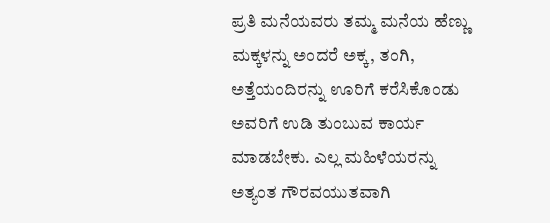ಪ್ರತಿ ಮನೆಯವರು ತಮ್ಮ ಮನೆಯ ಹೆಣ್ಣು ಮಕ್ಕಳನ್ನು ಅಂದರೆ ಅಕ್ಕ, ತಂಗಿ, ಅತ್ತೆಯಂದಿರನ್ನು ಊರಿಗೆ ಕರೆಸಿಕೊಂಡು ಅವರಿಗೆ ಉಡಿ ತುಂಬುವ ಕಾರ್ಯ ಮಾಡಬೇಕು. ಎಲ್ಲ ಮಹಿಳೆಯರನ್ನು ಅತ್ಯಂತ ಗೌರವಯುತವಾಗಿ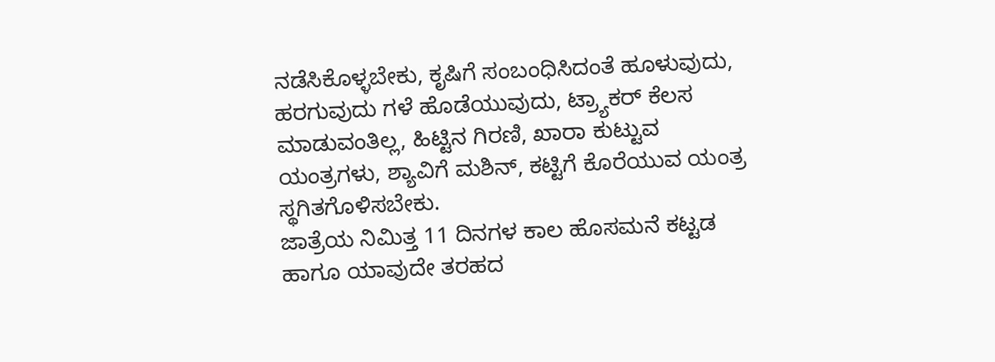ನಡೆಸಿಕೊಳ್ಳಬೇಕು, ಕೃಷಿಗೆ ಸಂಬಂಧಿಸಿದಂತೆ ಹೂಳುವುದು, ಹರಗುವುದು ಗಳೆ ಹೊಡೆಯುವುದು, ಟ್ರ್ಯಾಕರ್ ಕೆಲಸ ಮಾಡುವಂತಿಲ್ಲ, ಹಿಟ್ಟಿನ ಗಿರಣಿ, ಖಾರಾ ಕುಟ್ಟುವ ಯಂತ್ರಗಳು, ಶ್ಯಾವಿಗೆ ಮಶಿನ್, ಕಟ್ಟಿಗೆ ಕೊರೆಯುವ ಯಂತ್ರ ಸ್ಥಗಿತಗೊಳಿಸಬೇಕು.
ಜಾತ್ರೆಯ ನಿಮಿತ್ತ 11 ದಿನಗಳ ಕಾಲ ಹೊಸಮನೆ ಕಟ್ಟಡ ಹಾಗೂ ಯಾವುದೇ ತರಹದ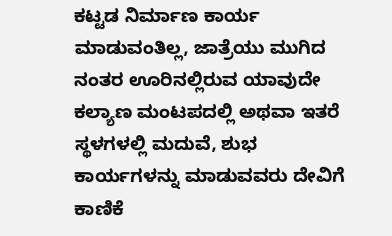ಕಟ್ಟಡ ನಿರ್ಮಾಣ ಕಾರ್ಯ ಮಾಡುವಂತಿಲ್ಲ, ಜಾತ್ರೆಯು ಮುಗಿದ ನಂತರ ಊರಿನಲ್ಲಿರುವ ಯಾವುದೇ ಕಲ್ಯಾಣ ಮಂಟಪದಲ್ಲಿ ಅಥವಾ ಇತರೆ ಸ್ಥಳಗಳಲ್ಲಿ ಮದುವೆ, ಶುಭ ಕಾರ್ಯಗಳನ್ನು ಮಾಡುವವರು ದೇವಿಗೆ ಕಾಣಿಕೆ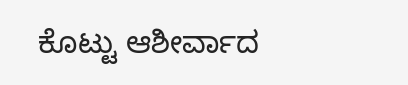ಕೊಟ್ಟು ಆಶೀರ್ವಾದ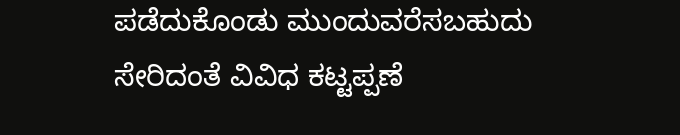ಪಡೆದುಕೊಂಡು ಮುಂದುವರೆಸಬಹುದು ಸೇರಿದಂತೆ ವಿವಿಧ ಕಟ್ಟಪ್ಪಣೆ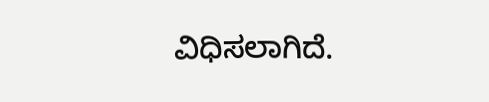ವಿಧಿಸಲಾಗಿದೆ.